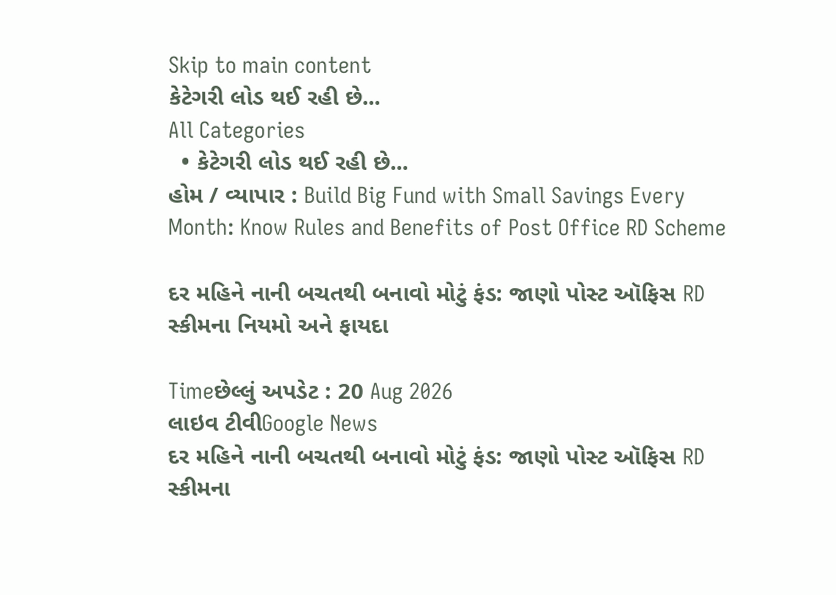Skip to main content
કેટેગરી લોડ થઈ રહી છે...
All Categories
  • કેટેગરી લોડ થઈ રહી છે...
હોમ / વ્યાપાર : Build Big Fund with Small Savings Every Month: Know Rules and Benefits of Post Office RD Scheme

દર મહિને નાની બચતથી બનાવો મોટું ફંડ: જાણો પોસ્ટ ઑફિસ RD સ્કીમના નિયમો અને ફાયદા

Timeછેલ્લું અપડેટ : 20 Aug 2026
લાઇવ ટીવીGoogle News
દર મહિને નાની બચતથી બનાવો મોટું ફંડ: જાણો પોસ્ટ ઑફિસ RD સ્કીમના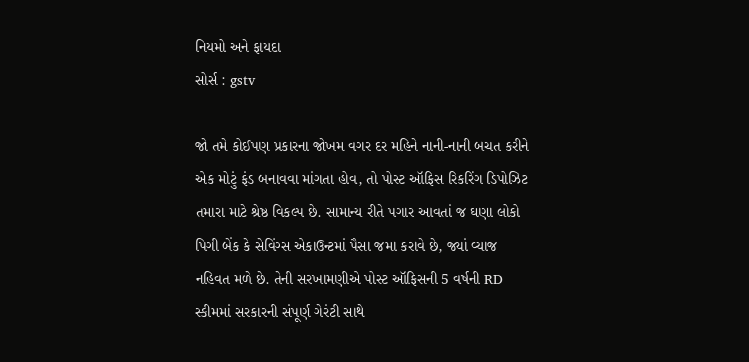નિયમો અને ફાયદા
સોર્સ : gstv

જો તમે કોઈપણ પ્રકારના જોખમ વગર દર મહિને નાની-નાની બચત કરીને એક મોટું ફંડ બનાવવા માંગતા હોવ, તો પોસ્ટ ઑફિસ રિકરિંગ ડિપોઝિટ તમારા માટે શ્રેષ્ઠ વિકલ્પ છે. સામાન્ય રીતે પગાર આવતાં જ ઘણા લોકો પિગી બેંક કે સેવિંગ્સ એકાઉન્ટમાં પૈસા જમા કરાવે છે, જ્યાં વ્યાજ નહિવત મળે છે. તેની સરખામણીએ પોસ્ટ ઑફિસની 5 વર્ષની RD સ્કીમમાં સરકારની સંપૂર્ણ ગેરંટી સાથે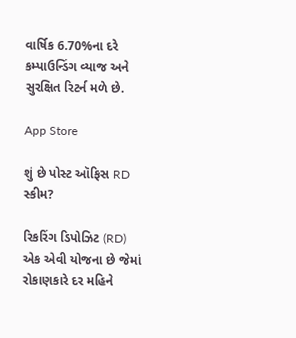વાર્ષિક 6.70%ના દરે કમ્પાઉન્ડિંગ વ્યાજ અને સુરક્ષિત રિટર્ન મળે છે.

App Store

શું છે પોસ્ટ ઑફિસ RD સ્કીમ?

રિકરિંગ ડિપોઝિટ (RD) એક એવી યોજના છે જેમાં રોકાણકારે દર મહિને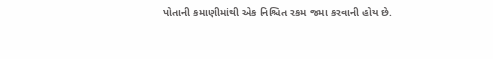પોતાની કમાણીમાંથી એક નિશ્ચિત રકમ જમા કરવાની હોય છે.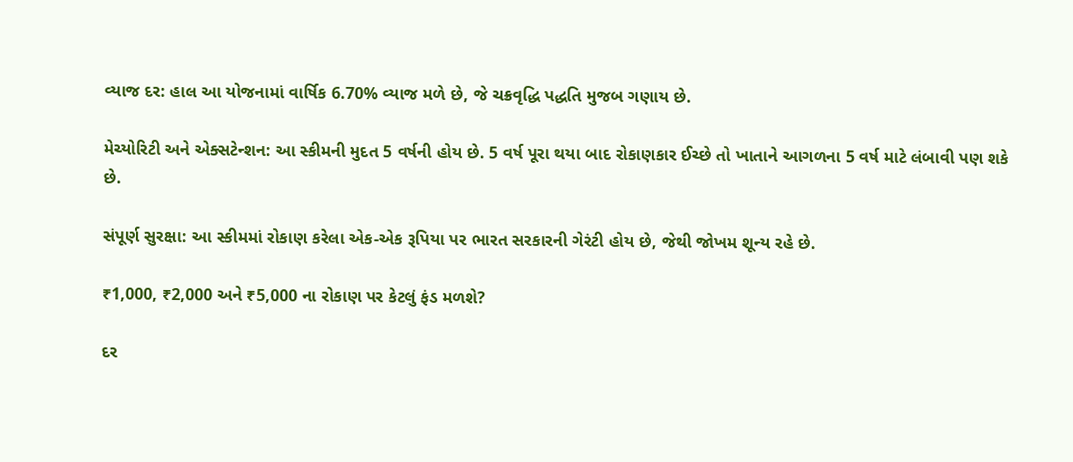વ્યાજ દર: હાલ આ યોજનામાં વાર્ષિક 6.70% વ્યાજ મળે છે, જે ચક્રવૃદ્ધિ પદ્ધતિ મુજબ ગણાય છે.

મેચ્યોરિટી અને એક્સટેન્શન: આ સ્કીમની મુદત 5 વર્ષની હોય છે. 5 વર્ષ પૂરા થયા બાદ રોકાણકાર ઈચ્છે તો ખાતાને આગળના 5 વર્ષ માટે લંબાવી પણ શકે છે.

સંપૂર્ણ સુરક્ષા: આ સ્કીમમાં રોકાણ કરેલા એક-એક રૂપિયા પર ભારત સરકારની ગેરંટી હોય છે, જેથી જોખમ શૂન્ય રહે છે.

₹1,000, ₹2,000 અને ₹5,000 ના રોકાણ પર કેટલું ફંડ મળશે?

દર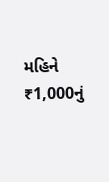મહિને ₹1,000નું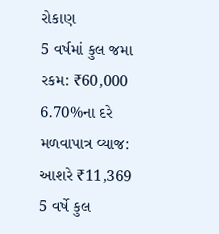રોકાણ
5 વર્ષમાં કુલ જમા રકમ: ₹60,000
6.70%ના દરે મળવાપાત્ર વ્યાજ: આશરે ₹11,369
5 વર્ષે કુલ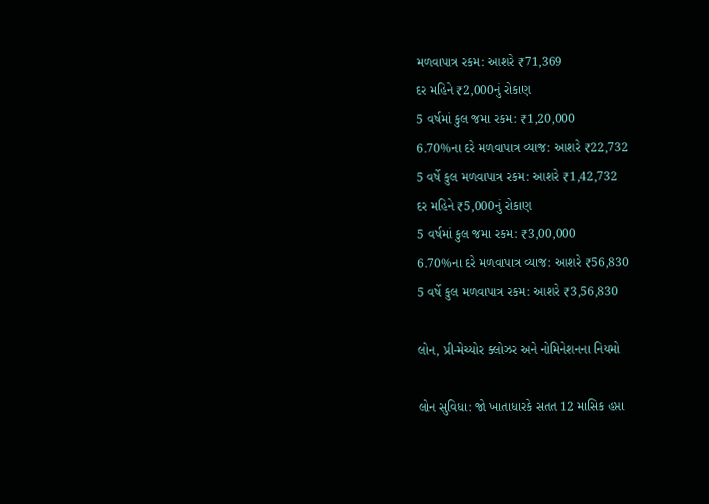મળવાપાત્ર રકમ: આશરે ₹71,369
દર મહિને ₹2,000નું રોકાણ
5 વર્ષમાં કુલ જમા રકમ: ₹1,20,000
6.70%ના દરે મળવાપાત્ર વ્યાજ: આશરે ₹22,732
5 વર્ષે કુલ મળવાપાત્ર રકમ: આશરે ₹1,42,732
દર મહિને ₹5,000નું રોકાણ
5 વર્ષમાં કુલ જમા રકમ: ₹3,00,000
6.70%ના દરે મળવાપાત્ર વ્યાજ: આશરે ₹56,830
5 વર્ષે કુલ મળવાપાત્ર રકમ: આશરે ₹3,56,830

લોન, પ્રી-મેચ્યોર ક્લોઝર અને નોમિનેશનના નિયમો

લોન સુવિધા: જો ખાતાધારકે સતત 12 માસિક હપ્તા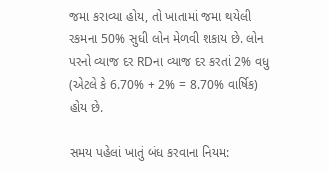જમા કરાવ્યા હોય, તો ખાતામાં જમા થયેલી રકમના 50% સુધી લોન મેળવી શકાય છે. લોન પરનો વ્યાજ દર RDના વ્યાજ દર કરતાં 2% વધુ (એટલે કે 6.70% + 2% = 8.70% વાર્ષિક) હોય છે.

સમય પહેલાં ખાતું બંધ કરવાના નિયમ: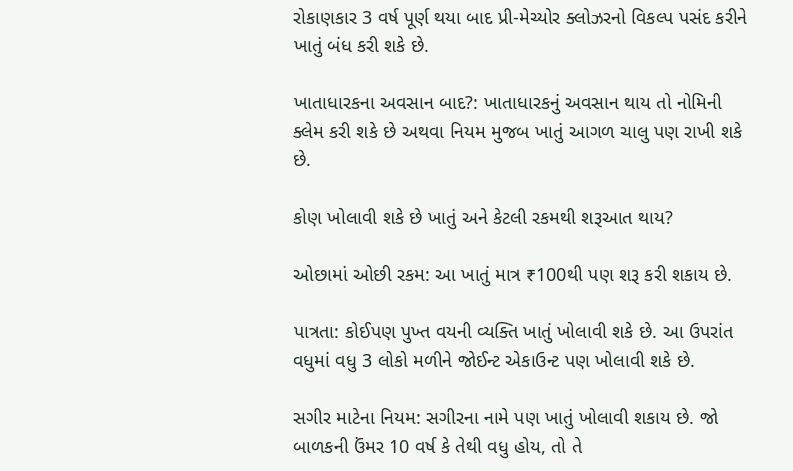રોકાણકાર 3 વર્ષ પૂર્ણ થયા બાદ પ્રી-મેચ્યોર ક્લોઝરનો વિકલ્પ પસંદ કરીને ખાતું બંધ કરી શકે છે.

ખાતાધારકના અવસાન બાદ?: ખાતાધારકનું અવસાન થાય તો નોમિની ક્લેમ કરી શકે છે અથવા નિયમ મુજબ ખાતું આગળ ચાલુ પણ રાખી શકે છે.

કોણ ખોલાવી શકે છે ખાતું અને કેટલી રકમથી શરૂઆત થાય?

ઓછામાં ઓછી રકમ: આ ખાતું માત્ર ₹100થી પણ શરૂ કરી શકાય છે.

પાત્રતા: કોઈપણ પુખ્ત વયની વ્યક્તિ ખાતું ખોલાવી શકે છે. આ ઉપરાંત વધુમાં વધુ 3 લોકો મળીને જોઈન્ટ એકાઉન્ટ પણ ખોલાવી શકે છે.

સગીર માટેના નિયમ: સગીરના નામે પણ ખાતું ખોલાવી શકાય છે. જો બાળકની ઉંમર 10 વર્ષ કે તેથી વધુ હોય, તો તે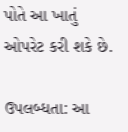પોતે આ ખાતું ઓપરેટ કરી શકે છે.

ઉપલબ્ધતા: આ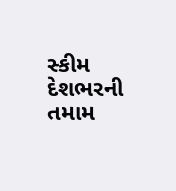સ્કીમ દેશભરની તમામ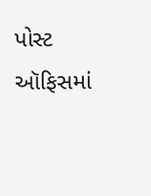પોસ્ટ ઑફિસમાં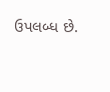ઉપલબ્ધ છે.